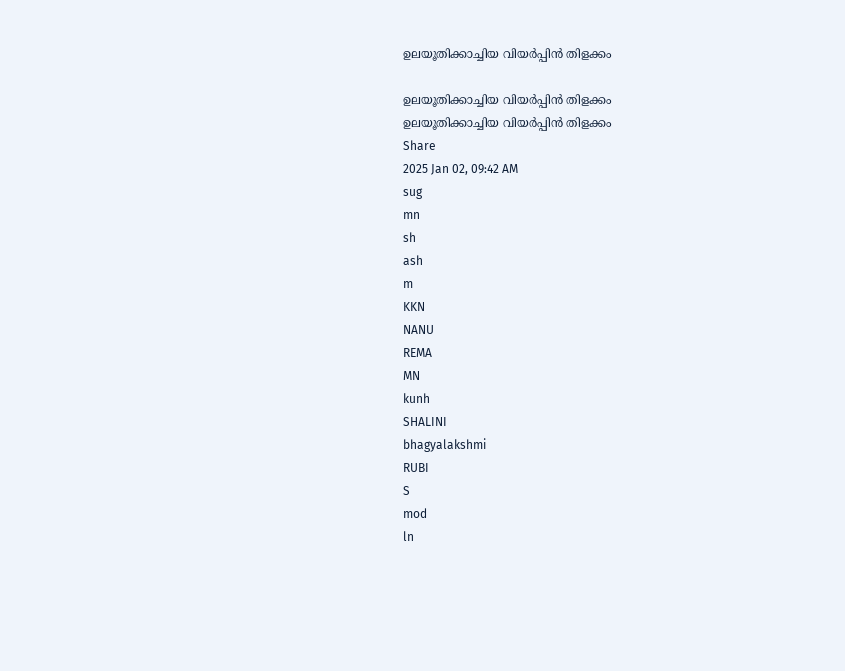ഉലയൂതിക്കാച്ചിയ വിയർപ്പിൻ തിളക്കം

ഉലയൂതിക്കാച്ചിയ വിയർപ്പിൻ തിളക്കം
ഉലയൂതിക്കാച്ചിയ വിയർപ്പിൻ തിളക്കം
Share
2025 Jan 02, 09:42 AM
sug
mn
sh
ash
m
KKN
NANU
REMA
MN
kunh
SHALINI
bhagyalakshmi
RUBI
S
mod
ln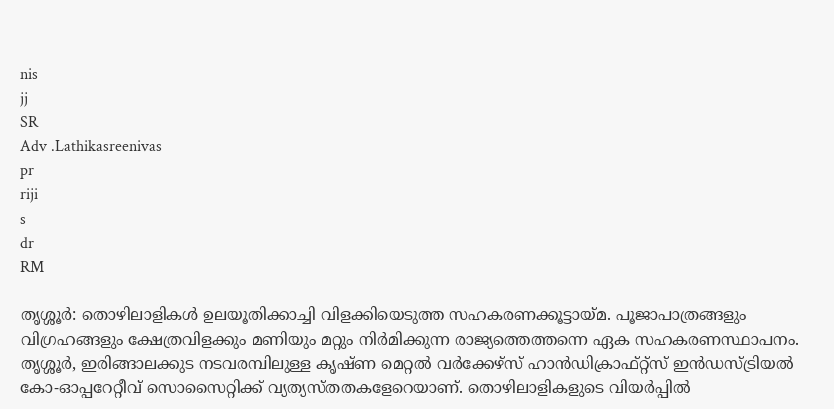nis
jj
SR
Adv .Lathikasreenivas
pr
riji
s
dr
RM

തൃശ്ശൂർ: തൊഴിലാളികൾ ഉലയൂതിക്കാച്ചി വിളക്കിയെടുത്ത സഹകരണക്കൂട്ടായ്‌മ. പൂജാപാത്രങ്ങളും വിഗ്രഹങ്ങളും ക്ഷേത്രവിളക്കും മണിയും മറ്റും നിർമിക്കുന്ന രാജ്യത്തെത്തന്നെ ഏക സഹകരണസ്ഥാപനം. തൃശ്ശൂർ, ഇരിങ്ങാലക്കുട നടവരമ്പിലുള്ള കൃഷ്ണ മെറ്റൽ വർക്കേഴ്സ് ഹാൻഡിക്രാഫ്റ്റ്സ് ഇൻഡസ്ട്രിയൽ കോ-ഓപ്പറേറ്റീവ് സൊസൈറ്റിക്ക് വ്യത്യസ്തതകളേറെയാണ്. തൊഴിലാളികളുടെ വിയർപ്പിൽ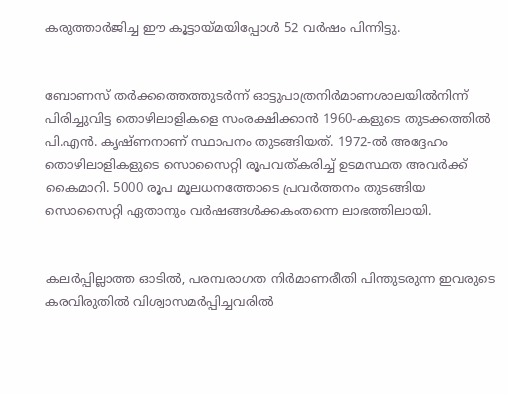കരുത്താർജിച്ച ഈ കൂട്ടായ്‌മയിപ്പോൾ 52 വർഷം പിന്നിട്ടു.


ബോണസ് തർക്കത്തെത്തുടർന്ന് ഓട്ടുപാത്രനിർമാണശാലയിൽനിന്ന് പിരിച്ചുവിട്ട തൊഴിലാളികളെ സംരക്ഷിക്കാൻ 1960-കളുടെ തുടക്കത്തിൽ പി.എൻ. കൃഷ്ണനാണ് സ്ഥാപനം തുടങ്ങിയത്. 1972-ൽ അദ്ദേഹം തൊഴിലാളികളുടെ സൊസൈറ്റി രൂപവത്കരിച്ച് ഉടമസ്ഥത അവർക്ക്‌ കൈമാറി. 5000 രൂപ മൂലധനത്തോടെ പ്രവർത്തനം തുടങ്ങിയ സൊസൈറ്റി ഏതാനും വർഷങ്ങൾക്കകംതന്നെ ലാഭത്തിലായി.


കലർപ്പില്ലാത്ത ഓടിൽ, പരമ്പരാഗത നിർമാണരീതി പിന്തുടരുന്ന ഇവരുടെ കരവിരുതിൽ വിശ്വാസമർപ്പിച്ചവരിൽ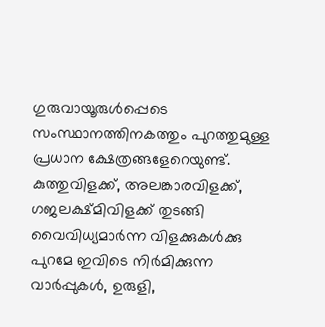ഗുരുവായൂരുൾപ്പെടെ സംസ്ഥാനത്തിനകത്തും പുറത്തുമുള്ള പ്രധാന ക്ഷേത്രങ്ങളേറെയുണ്ട്. കുത്തുവിളക്ക്, അലങ്കാരവിളക്ക്, ഗജലക്ഷ്‌മിവിളക്ക് തുടങ്ങി വൈവിധ്യമാർന്ന വിളക്കുകൾക്കു പുറമേ ഇവിടെ നിർമിക്കുന്ന വാർപ്പുകൾ, ഉരുളി,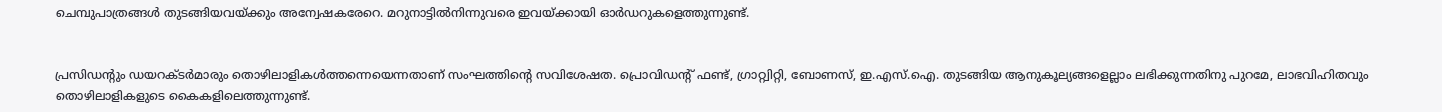ചെമ്പുപാത്രങ്ങൾ തുടങ്ങിയവയ്ക്കും അന്വേഷകരേറെ. മറുനാട്ടിൽനിന്നുവരെ ഇവയ്ക്കായി ഓർഡറുകളെത്തുന്നുണ്ട്.


പ്രസിഡന്റും ഡയറക്ടർമാരും തൊഴിലാളികൾത്തന്നെയെന്നതാണ് സംഘത്തിന്റെ സവിശേഷത. പ്രൊവിഡന്റ് ഫണ്ട്, ഗ്രാറ്റ്വിറ്റി, ബോണസ്, ഇ.എസ്.ഐ. തുടങ്ങിയ ആനുകൂല്യങ്ങളെല്ലാം ലഭിക്കുന്നതിനു പുറമേ, ലാഭവിഹിതവും തൊഴിലാളികളുടെ കൈകളിലെത്തുന്നുണ്ട്.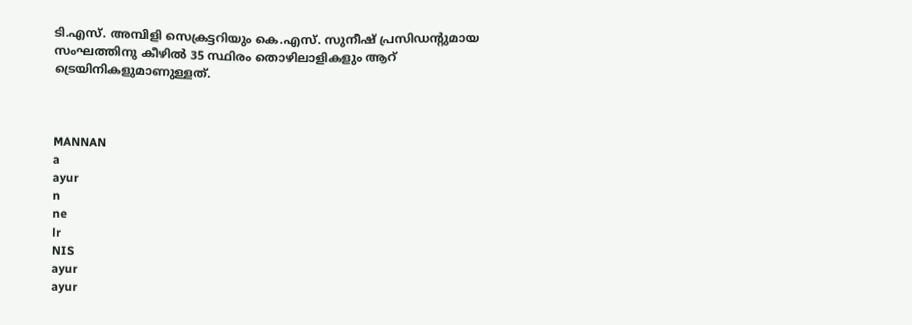ടി.എസ്. അമ്പിളി സെക്രട്ടറിയും കെ.എസ്. സുനീഷ് പ്രസിഡന്റുമായ സംഘത്തിനു കീഴിൽ 35 സ്ഥിരം തൊഴിലാളികളും ആറ്‌ ട്രെയിനികളുമാണുള്ളത്.



MANNAN
a
ayur
n
ne
lr
NIS
ayur
ayur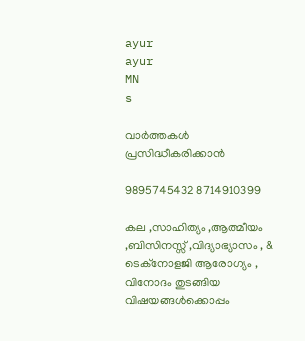ayur
ayur
MN
s

വാർത്തകൾ പ്രസിദ്ധീകരിക്കാൻ

9895745432 8714910399

കല ,സാഹിത്യം ,ആത്മീയം ,ബിസിനസ്സ് ,വിദ്യാഭ്യാസം , & ടെക്‌നോളജി ആരോഗ്യം , വിനോദം തുടങ്ങിയ വിഷയങ്ങൾക്കൊപ്പം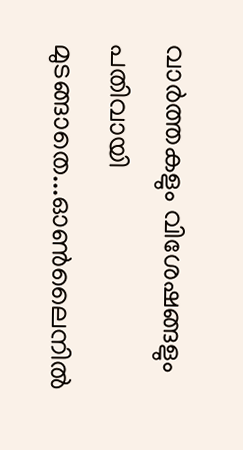വാർത്തകളും വിശേഷങ്ങളും പതിവായി മുടങ്ങാതെ...ഓൺലൈനിൽ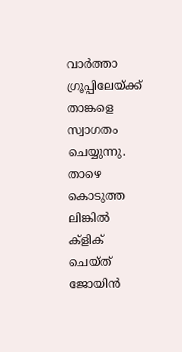വാർത്താ ഗ്രൂപ്പിലേയ്ക്ക് താങ്കളെ സ്വാഗതം ചെയ്യുന്നു. താഴെ കൊടുത്ത ലിങ്കിൽ ക്ളിക് ചെയ്‌ത്‌ ജോയിൻ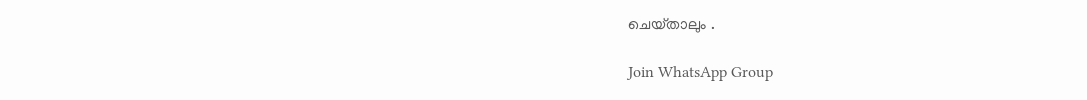ചെയ്‌താലും .

Join WhatsApp Group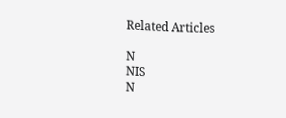Related Articles

N
NIS
N